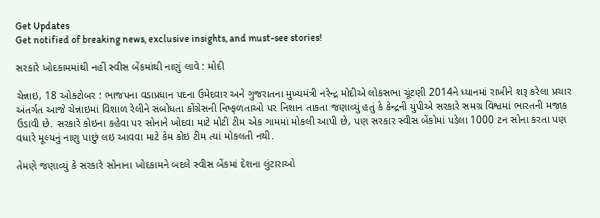Get Updates
Get notified of breaking news, exclusive insights, and must-see stories!

સરકારે ખોદકામમાંથી નહીં સ્વીસ બેંકમાંથી નાણું લાવે : મોદી

ચેન્નાઇ, 18 ઓક્ટોબર : ભાજપના વડાપ્રધાન પદના ઉમેદવાર અને ગુજરાતના મુખ્યમંત્રી નરેન્દ્ર મોદીએ લોકસભા ચૂંટણી 2014ને ધ્યાનમાં રાખીને શરૂ કરેલા પ્રચાર અંતર્ગત આજે ચેન્નાઇમાં વિશાળ રેલીને સંબોધતા કોંગ્રેસની નિષ્ફળતાઓ પર નિશાન તાકતા જણાવ્યું હતું કે કેન્દ્રની યુપીએ સરકારે સમગ્ર વિશ્વમાં ભારતની મજાક ઉડાવી છે. સરકારે કોઇના કહેવા પર સોનાને ખોદવા માટે મોટી ટીમ એક ગામમાં મોકલી આપી છે, પણ સરકાર સ્વીસ બેંકોમાં પડેલા 1000 ટન સોના કરતા પણ વધારે મૂલ્યનું નાણુ પાછું લઇ આવવા માટે કેમ કોઇ ટીમ ત્યાં મોકલતી નથી.

તેમણે જણાવ્યું કે સરકારે સોનાના ખોદકામને બદલે સ્વીસ બેંકમાં દેશના લુંટારાઓ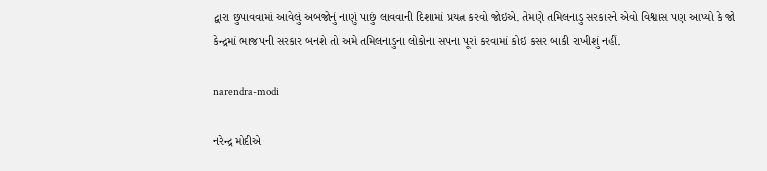દ્વારા છુપાવવામાં આવેલું અબજોનું નાણું પાછું લાવવાની દિશામાં પ્રયત્ન કરવો જોઇએ. તેમણે તમિલનાડુ સરકારને એવો વિશ્વાસ પણ આપ્યો કે જો કેન્દ્રમાં ભાજપની સરકાર બનશે તો અમે તમિલનાડુના લોકોના સપના પૂરાં કરવામાં કોઇ કસર બાકી રાખીશું નહીં.

narendra-modi

નરેન્દ્ર મોદીએ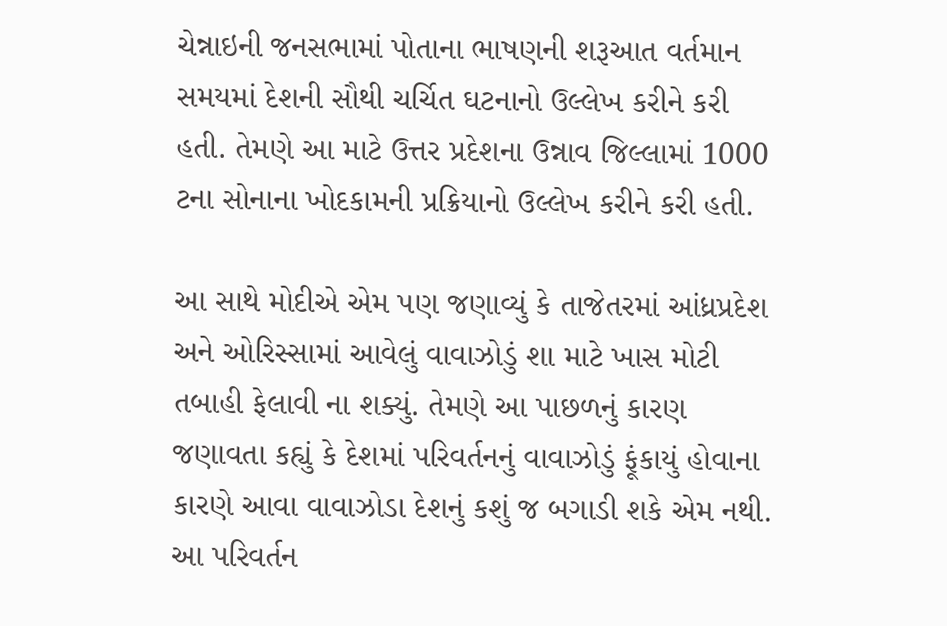ચેન્નાઇની જનસભામાં પોતાના ભાષણની શરૂઆત વર્તમાન સમયમાં દેશની સૌથી ચર્ચિત ઘટનાનો ઉલ્લેખ કરીને કરી હતી. તેમણે આ માટે ઉત્તર પ્રદેશના ઉન્નાવ જિલ્લામાં 1000 ટના સોનાના ખોદકામની પ્રક્રિયાનો ઉલ્લેખ કરીને કરી હતી.

આ સાથે મોદીએ એમ પણ જણાવ્યું કે તાજેતરમાં આંધ્રપ્રદેશ અને ઓરિસ્સામાં આવેલું વાવાઝોડું શા માટે ખાસ મોટી તબાહી ફેલાવી ના શક્યું. તેમણે આ પાછળનું કારણ જણાવતા કહ્યું કે દેશમાં પરિવર્તનનું વાવાઝોડું ફૂંકાયું હોવાના કારણે આવા વાવાઝોડા દેશનું કશું જ બગાડી શકે એમ નથી. આ પરિવર્તન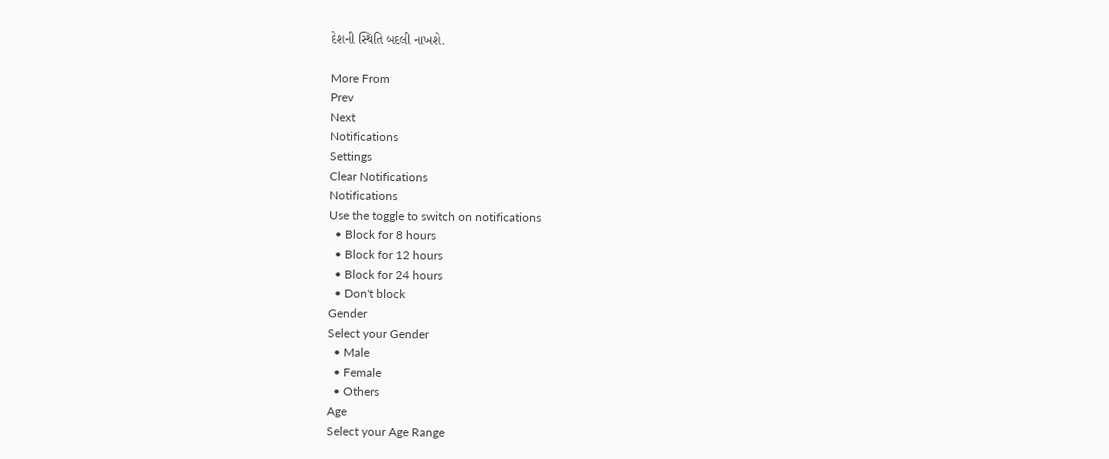દેશની સ્થિતિ બદલી નાખશે.

More From
Prev
Next
Notifications
Settings
Clear Notifications
Notifications
Use the toggle to switch on notifications
  • Block for 8 hours
  • Block for 12 hours
  • Block for 24 hours
  • Don't block
Gender
Select your Gender
  • Male
  • Female
  • Others
Age
Select your Age Range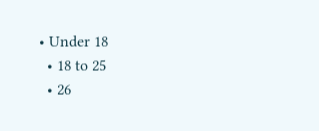• Under 18
  • 18 to 25
  • 26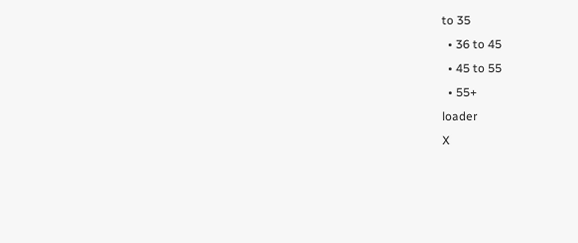to 35
  • 36 to 45
  • 45 to 55
  • 55+
loader
X